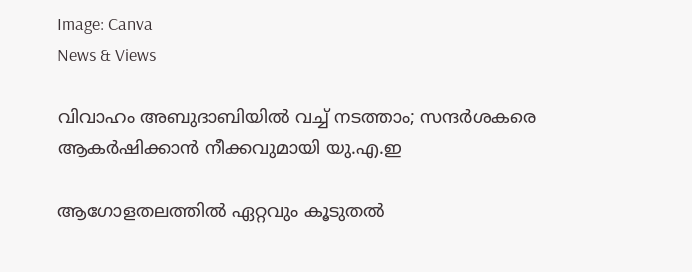Image: Canva
News & Views

വിവാഹം അബുദാബിയില്‍ വച്ച് നടത്താം; സന്ദര്‍ശകരെ ആകര്‍ഷിക്കാന്‍ നീക്കവുമായി യു.എ.ഇ

ആഗോളതലത്തില്‍ ഏറ്റവും കൂടുതല്‍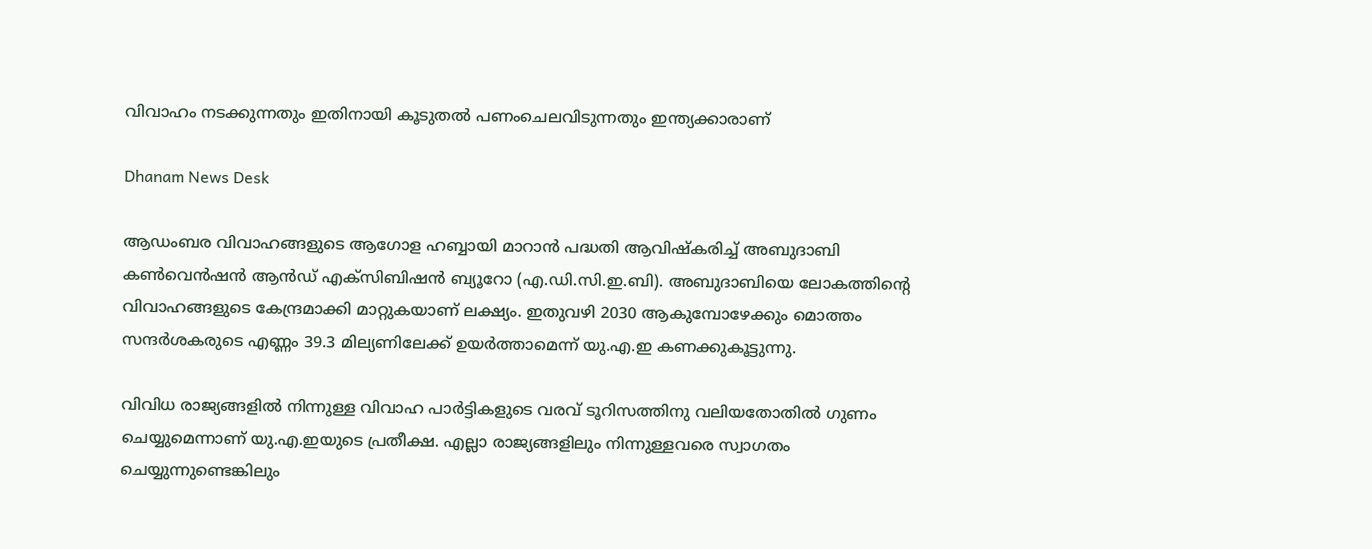വിവാഹം നടക്കുന്നതും ഇതിനായി കൂടുതല്‍ പണംചെലവിടുന്നതും ഇന്ത്യക്കാരാണ്

Dhanam News Desk

ആഡംബര വിവാഹങ്ങളുടെ ആഗോള ഹബ്ബായി മാറാന്‍ പദ്ധതി ആവിഷ്‌കരിച്ച് അബുദാബി കണ്‍വെന്‍ഷന്‍ ആന്‍ഡ് എക്‌സിബിഷന്‍ ബ്യൂറോ (എ.ഡി.സി.ഇ.ബി). അബുദാബിയെ ലോകത്തിന്റെ വിവാഹങ്ങളുടെ കേന്ദ്രമാക്കി മാറ്റുകയാണ് ലക്ഷ്യം. ഇതുവഴി 2030 ആകുമ്പോഴേക്കും മൊത്തം സന്ദര്‍ശകരുടെ എണ്ണം 39.3 മില്യണിലേക്ക് ഉയര്‍ത്താമെന്ന് യു.എ.ഇ കണക്കുകൂട്ടുന്നു.

വിവിധ രാജ്യങ്ങളില്‍ നിന്നുള്ള വിവാഹ പാര്‍ട്ടികളുടെ വരവ് ടൂറിസത്തിനു വലിയതോതില്‍ ഗുണം ചെയ്യുമെന്നാണ് യു.എ.ഇയുടെ പ്രതീക്ഷ. എല്ലാ രാജ്യങ്ങളിലും നിന്നുള്ളവരെ സ്വാഗതം ചെയ്യുന്നുണ്ടെങ്കിലും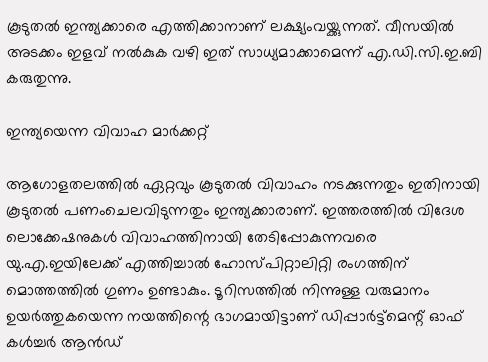കൂടുതല്‍ ഇന്ത്യക്കാരെ എത്തിക്കാനാണ് ലക്ഷ്യംവയ്ക്കുന്നത്. വീസയില്‍ അടക്കം ഇളവ് നല്‍കുക വഴി ഇത് സാധ്യമാക്കാമെന്ന് എ.ഡി.സി.ഇ.ബി കരുതുന്നു.

ഇന്ത്യയെന്ന വിവാഹ മാര്‍ക്കറ്റ്

ആഗോളതലത്തില്‍ ഏറ്റവും കൂടുതല്‍ വിവാഹം നടക്കുന്നതും ഇതിനായി കൂടുതല്‍ പണംചെലവിടുന്നതും ഇന്ത്യക്കാരാണ്. ഇത്തരത്തില്‍ വിദേശ ലൊക്കേഷനുകള്‍ വിവാഹത്തിനായി തേടിപ്പോകുന്നവരെ യു.എ.ഇയിലേക്ക് എത്തിച്ചാല്‍ ഹോസ്പിറ്റാലിറ്റി രംഗത്തിന് മൊത്തത്തില്‍ ഗുണം ഉണ്ടാകും. ടൂറിസത്തില്‍ നിന്നുള്ള വരുമാനം ഉയര്‍ത്തുകയെന്ന നയത്തിന്റെ ഭാഗമായിട്ടാണ് ഡിപ്പാര്‍ട്ട്‌മെന്റ് ഓഫ് കള്‍ച്ചര്‍ ആന്‍ഡ്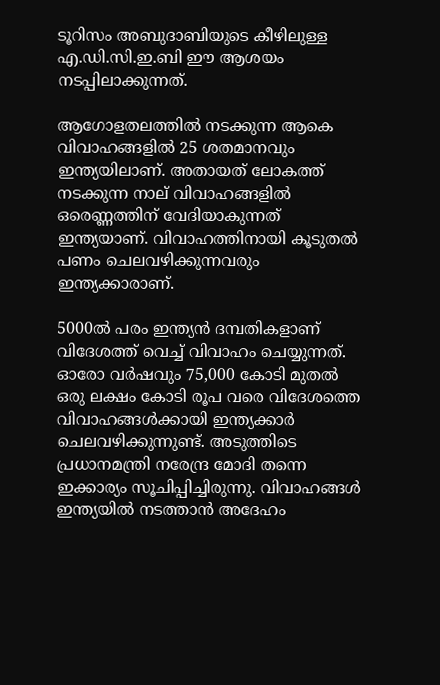ടൂറിസം അബുദാബിയുടെ കീഴിലുള്ള എ.ഡി.സി.ഇ.ബി ഈ ആശയം നടപ്പിലാക്കുന്നത്.

ആഗോളതലത്തില്‍ നടക്കുന്ന ആകെ വിവാഹങ്ങളില്‍ 25 ശതമാനവും ഇന്ത്യയിലാണ്. അതായത് ലോകത്ത് നടക്കുന്ന നാല് വിവാഹങ്ങളില്‍ ഒരെണ്ണത്തിന് വേദിയാകുന്നത് ഇന്ത്യയാണ്. വിവാഹത്തിനായി കൂടുതല്‍ പണം ചെലവഴിക്കുന്നവരും ഇന്ത്യക്കാരാണ്.

5000ല്‍ പരം ഇന്ത്യന്‍ ദമ്പതികളാണ് വിദേശത്ത് വെച്ച് വിവാഹം ചെയ്യുന്നത്. ഓരോ വര്‍ഷവും 75,000 കോടി മുതല്‍ ഒരു ലക്ഷം കോടി രൂപ വരെ വിദേശത്തെ വിവാഹങ്ങള്‍ക്കായി ഇന്ത്യക്കാര്‍ ചെലവഴിക്കുന്നുണ്ട്. അടുത്തിടെ പ്രധാനമന്ത്രി നരേന്ദ്ര മോദി തന്നെ ഇക്കാര്യം സൂചിപ്പിച്ചിരുന്നു. വിവാഹങ്ങള്‍ ഇന്ത്യയില്‍ നടത്താന്‍ അദേഹം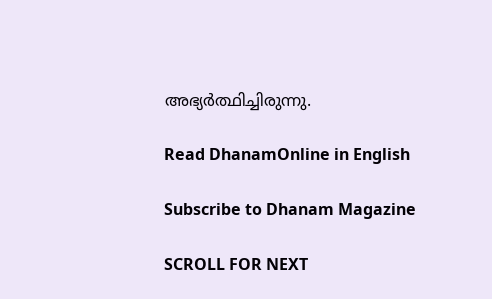അഭ്യര്‍ത്ഥിച്ചിരുന്നു.

Read DhanamOnline in English

Subscribe to Dhanam Magazine

SCROLL FOR NEXT